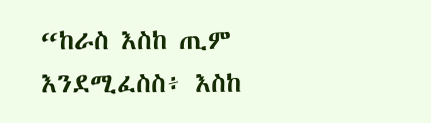“ከራስ እስከ ጢም እንደሚፈስስ፥ እስከ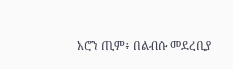አሮን ጢም፥ በልብሱ መደረቢያ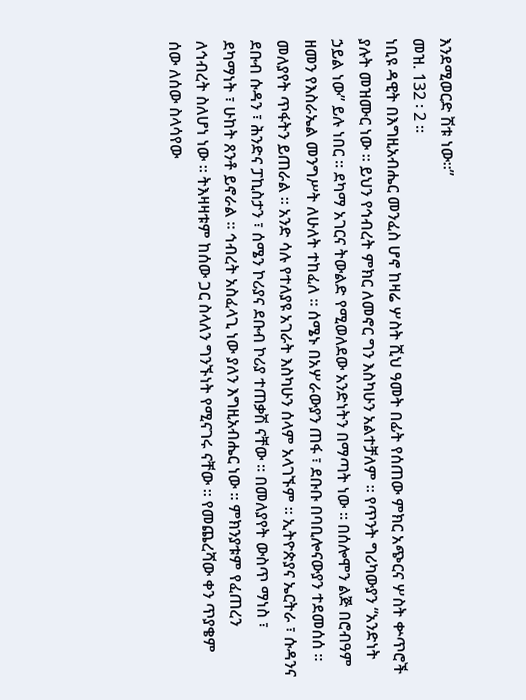እንደሚወርድ ሽቱ ነው።”
መዝ. 132 ፡ 2 ።
ነቢዩ ዳዊት በእግዚአብሔር መንፈስ ሆኖ ከዛሬ ሦስት ሺህ ዓመት በፊት የሰጠው ምክር አጭርና ሦስት ቍጥሮች ያሉት መዝሙር ነው ። ይህን የኅብረት ምክር ለመኖር ግን እስካሁን አልተቻለም ። የጥንት ግሪካውያን “አንድነት ኃይል ነው” ይሉ ነበር ። ደካማ አገርና ትውልድ የሚወለደው አንድነትን በማጣት ነው ። በሰሎሞን ልጅ በሮብዓም ዘመን የእስራኤል መንግሥት ለሁለት ተከፈለ ። ሰሜኑ በአሦራውያን ጠፋ ፣ ደቡቡ በባቢሎናውያን ተደመሰሰ ። መለያየት ጥፋትን ይጠራል ። አንድ ሳሉ የተለያዩ አገራት እስካሁን ሰላም አላገኙም ። ኢትዮጵያና ኤርትራ ፣ ሱዳንና ደቡብ ሱዳን ፣ ሕንድና ፓኪስታን ፣ ሰሜን ኮሪያና ደቡብ ኮሪያ ተጠቃሽ ናቸው ። በመለያየት ውስጥ ማነስ ፣ ደካማነት ፣ ሁከት ጸንቶ ይኖራል ። ኅብረት አስፈላጊ ነው ያለን እግዚአብሔር ነው ። ምክንያቱም የፈጠረን ለኅብረት ስለሆነ ነው ። ትእዛዛቱም ከሰው ጋር ስላለን ግንኙነት የሚናገሩ ናቸው ። የመጨረሻው ቀን ጥያቄም ሰው ለሰው ስላሳየው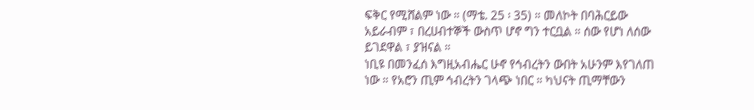ፍቅር የሚሸልም ነው ። (ማቴ. 25 ፡ 35) ። መለኮት በባሕርይው አይራብም ፣ በረሀብተኞች ውስጥ ሆኖ ግን ተርቧል ። ሰው የሆነ ለሰው ይገደዋል ፣ ያዝናል ።
ነቢዩ በመንፈሰ እግዚአብሔር ሁኖ የኅብረትን ውበት አሁንም እየገለጠ ነው ። የአሮን ጢም ኅብረትን ገላጭ ነበር ። ካህናት ጢማቸውን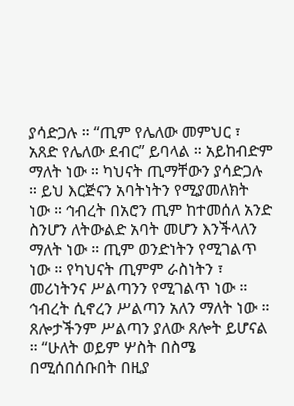ያሳድጋሉ ። “ጢም የሌለው መምህር ፣ አጸድ የሌለው ደብር” ይባላል ። አይከብድም ማለት ነው ። ካህናት ጢማቸውን ያሳድጋሉ ። ይህ እርጅናን አባትነትን የሚያመለክት ነው ። ኅብረት በአሮን ጢም ከተመሰለ አንድ ስንሆን ለትውልድ አባት መሆን እንችላለን ማለት ነው ። ጢም ወንድነትን የሚገልጥ ነው ። የካህናት ጢምም ራስነትን ፣ መሪነትንና ሥልጣንን የሚገልጥ ነው ። ኅብረት ሲኖረን ሥልጣን አለን ማለት ነው ። ጸሎታችንም ሥልጣን ያለው ጸሎት ይሆናል ። “ሁለት ወይም ሦስት በስሜ በሚሰበሰቡበት በዚያ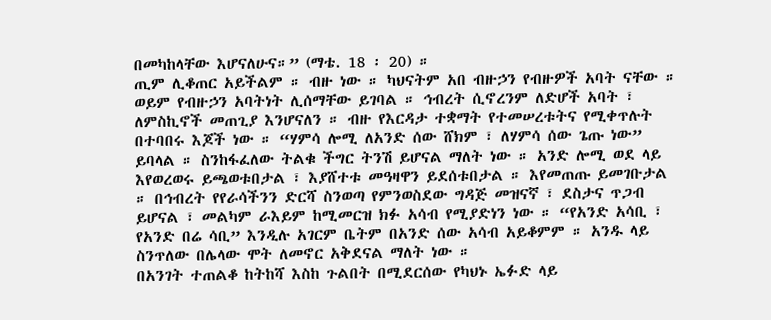በመካከላቸው እሆናለሁና።” (ማቴ. 18 ፡ 20) ።
ጢም ሊቆጠር አይችልም ። ብዙ ነው ። ካህናትም አበ ብዙኃን የብዙዎች አባት ናቸው ። ወይም የብዙኃን አባትነት ሊሰማቸው ይገባል ። ኅብረት ሲኖረንም ለድሆች አባት ፣ ለምስኪኖች መጠጊያ እንሆናለን ። ብዙ የእርዳታ ተቋማት የተመሠረቱትና የሚቀጥሉት በተባበሩ እጆች ነው ። “ሃምሳ ሎሚ ለአንድ ሰው ሸክም ፣ ለሃምሳ ሰው ጌጡ ነው” ይባላል ። ስንከፋፈለው ትልቁ ችግር ትንሽ ይሆናል ማለት ነው ። አንድ ሎሚ ወደ ላይ እየወረወሩ ይጫወቱበታል ፣ እያሸተቱ መዓዛዋን ይደሰቱበታል ። እየመጠጡ ይመገቡታል ። በኅብረት የየራሳችንን ድርሻ ስንወጣ የምንወስደው ግዳጅ መዝናኛ ፣ ደስታና ጥጋብ ይሆናል ፣ መልካም ራእይም ከሚመርዝ ክፉ አሳብ የሚያድነን ነው ። “የአንድ አሳቢ ፣ የአንድ በሬ ሳቢ” እንዲሉ አገርም ቤትም በአንድ ሰው አሳብ አይቆምም ። አንዱ ላይ ስንጥለው በሌላው ሞት ለመኖር አቅደናል ማለት ነው ።
በአንገት ተጠልቆ ከትከሻ እስከ ጉልበት በሚደርሰው የካህኑ ኤፉድ ላይ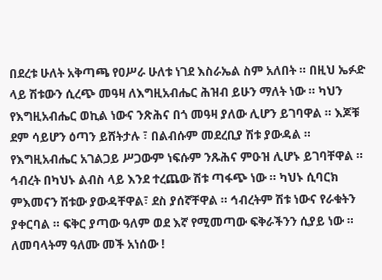በደረቱ ሁለት አቅጣጫ የዐሥራ ሁለቱ ነገደ እስራኤል ስም አለበት ። በዚህ ኤፉድ ላይ ሽቱውን ሲረጭ መዓዛ ለእግዚአብሔር ሕዝብ ይሁን ማለት ነው ። ካህን የእግዚአብሔር ወኪል ነውና ንጽሕና በጎ መዓዛ ያለው ሊሆን ይገባዋል ። እጆቹ ደም ሳይሆን ዕጣን ይሸትታሉ ፣ በልብሱም መደረቢያ ሽቱ ያውዳል ። የእግዚአብሔር አገልጋይ ሥጋውም ነፍሱም ንጹሕና ምዑዝ ሊሆኑ ይገባቸዋል ። ኅብረት በካህኑ ልብስ ላይ እንደ ተረጨው ሽቱ ጣፋጭ ነው ። ካህኑ ሲባርክ ምእመናን ሽቱው ያውዳቸዋል፣ ደስ ያሰኛቸዋል ። ኅብረትም ሽቱ ነውና የራቁትን ያቀርባል ። ፍቅር ያጣው ዓለም ወደ እኛ የሚመጣው ፍቅራችንን ሲያይ ነው ። ለመባላትማ ዓለሙ መች አነሰው !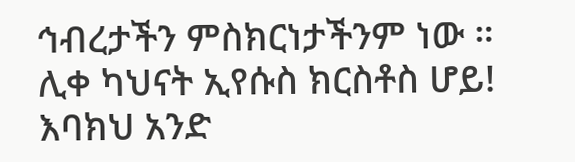ኅብረታችን ምስክርነታችንም ነው ።
ሊቀ ካህናት ኢየሱስ ክርስቶስ ሆይ! እባክህ አንድ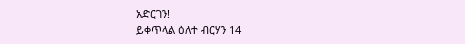አድርገን!
ይቀጥላል ዕለተ ብርሃን 14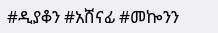#ዲያቆን #አሸናፊ #መኰንን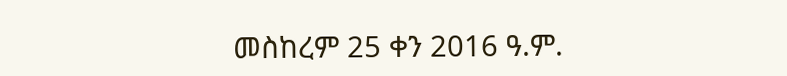መስከረም 25 ቀን 2016 ዓ.ም.